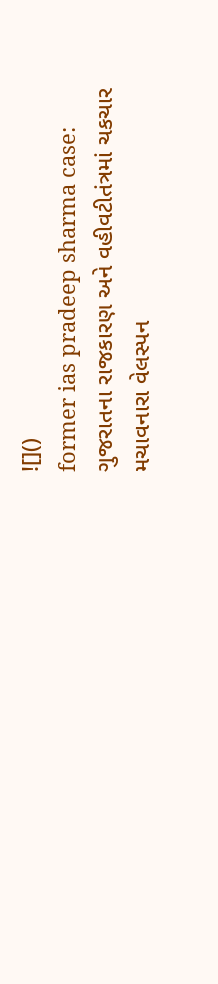![]()
former ias pradeep sharma case: ગુજરાતના રાજકારણ અને વહીવટીતંત્રમાં ચકચાર મચાવનારા વેલસ્પન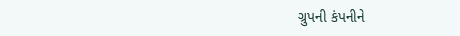ગ્રુપની કંપનીને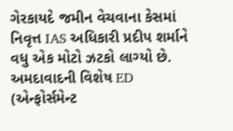ગેરકાયદે જમીન વેચવાના કેસમાં નિવૃત્ત IAS અધિકારી પ્રદીપ શર્માને વધુ એક મોટો ઝટકો લાગ્યો છે. અમદાવાદની વિશેષ ED (એન્ફોર્સમેન્ટ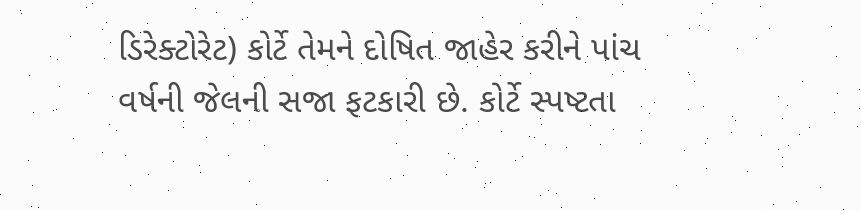ડિરેક્ટોરેટ) કોર્ટે તેમને દોષિત જાહેર કરીને પાંચ વર્ષની જેલની સજા ફટકારી છે. કોર્ટે સ્પષ્ટતા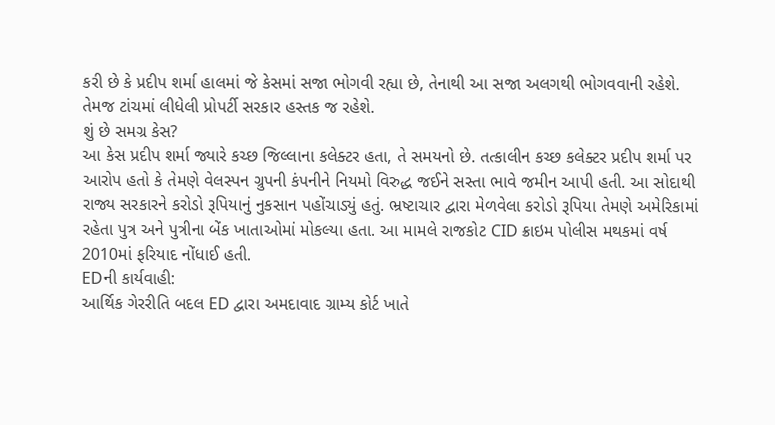કરી છે કે પ્રદીપ શર્મા હાલમાં જે કેસમાં સજા ભોગવી રહ્યા છે, તેનાથી આ સજા અલગથી ભોગવવાની રહેશે. તેમજ ટાંચમાં લીધેલી પ્રોપર્ટી સરકાર હસ્તક જ રહેશે.
શું છે સમગ્ર કેસ?
આ કેસ પ્રદીપ શર્મા જ્યારે કચ્છ જિલ્લાના કલેક્ટર હતા, તે સમયનો છે. તત્કાલીન કચ્છ કલેક્ટર પ્રદીપ શર્મા પર આરોપ હતો કે તેમણે વેલસ્પન ગ્રુપની કંપનીને નિયમો વિરુદ્ધ જઈને સસ્તા ભાવે જમીન આપી હતી. આ સોદાથી રાજ્ય સરકારને કરોડો રૂપિયાનું નુકસાન પહોંચાડ્યું હતું. ભ્રષ્ટાચાર દ્વારા મેળવેલા કરોડો રૂપિયા તેમણે અમેરિકામાં રહેતા પુત્ર અને પુત્રીના બેંક ખાતાઓમાં મોકલ્યા હતા. આ મામલે રાજકોટ CID ક્રાઇમ પોલીસ મથકમાં વર્ષ 2010માં ફરિયાદ નોંધાઈ હતી.
EDની કાર્યવાહી:
આર્થિક ગેરરીતિ બદલ ED દ્વારા અમદાવાદ ગ્રામ્ય કોર્ટ ખાતે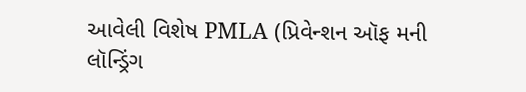આવેલી વિશેષ PMLA (પ્રિવેન્શન ઑફ મની લૉન્ડ્રિંગ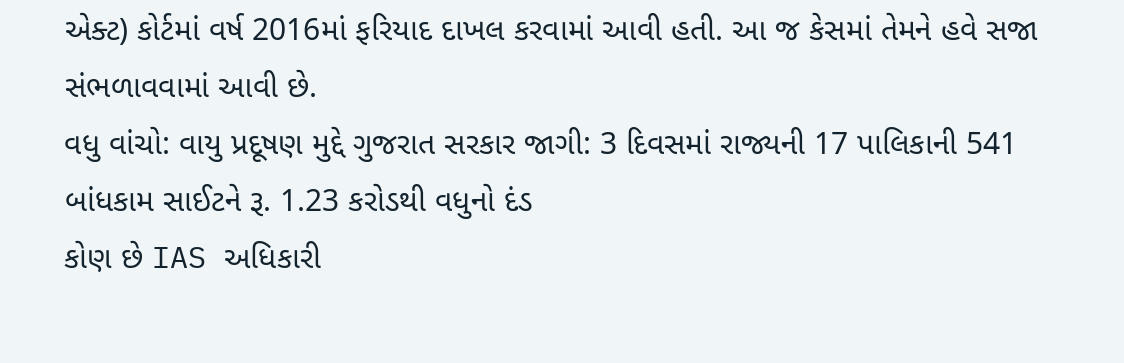એક્ટ) કોર્ટમાં વર્ષ 2016માં ફરિયાદ દાખલ કરવામાં આવી હતી. આ જ કેસમાં તેમને હવે સજા સંભળાવવામાં આવી છે.
વધુ વાંચો: વાયુ પ્રદૂષણ મુદ્દે ગુજરાત સરકાર જાગી: 3 દિવસમાં રાજ્યની 17 પાલિકાની 541 બાંધકામ સાઈટને રૂ. 1.23 કરોડથી વધુનો દંડ
કોણ છે IAS અધિકારી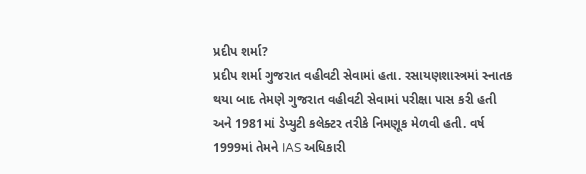પ્રદીપ શર્મા?
પ્રદીપ શર્મા ગુજરાત વહીવટી સેવામાં હતા. રસાયણશાસ્ત્રમાં સ્નાતક થયા બાદ તેમણે ગુજરાત વહીવટી સેવામાં પરીક્ષા પાસ કરી હતી અને 1981માં ડેપ્યુટી કલેક્ટર તરીકે નિમણૂક મેળવી હતી. વર્ષ 1999માં તેમને IAS અધિકારી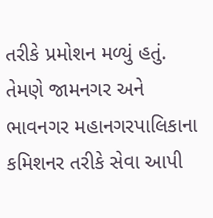તરીકે પ્રમોશન મળ્યું હતું. તેમણે જામનગર અને ભાવનગર મહાનગરપાલિકાના કમિશનર તરીકે સેવા આપી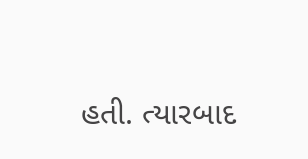હતી. ત્યારબાદ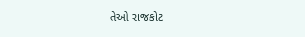તેઓ રાજકોટ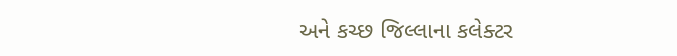અને કચ્છ જિલ્લાના કલેક્ટર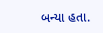બન્યા હતા.